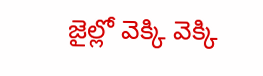జైల్లో వెక్కి వెక్కి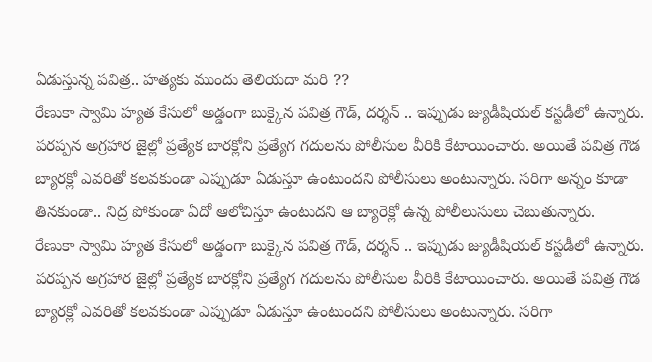ఏడుస్తున్న పవిత్ర.. హత్యకు ముందు తెలియదా మరి ??
రేణుకా స్వామి హ్యత కేసులో అడ్డంగా బుక్కైన పవిత్ర గౌడ్, దర్శన్ .. ఇప్పుడు జ్యుడీషియల్ కస్టడీలో ఉన్నారు. పరప్పన అగ్రహార జైల్లో ప్రత్యేక బారక్లోని ప్రత్యేగ గదులను పోలీసుల వీరికి కేటాయించారు. అయితే పవిత్ర గౌడ బ్యారక్లో ఎవరితో కలవకుండా ఎప్పుడూ ఏడుస్తూ ఉంటుందని పోలీసులు అంటున్నారు. సరిగా అన్నం కూడా తినకుండా.. నిద్ర పోకుండా ఏదో ఆలోచిస్తూ ఉంటుదని ఆ బ్యారెక్లో ఉన్న పోలీలుసులు చెబుతున్నారు.
రేణుకా స్వామి హ్యత కేసులో అడ్డంగా బుక్కైన పవిత్ర గౌడ్, దర్శన్ .. ఇప్పుడు జ్యుడీషియల్ కస్టడీలో ఉన్నారు. పరప్పన అగ్రహార జైల్లో ప్రత్యేక బారక్లోని ప్రత్యేగ గదులను పోలీసుల వీరికి కేటాయించారు. అయితే పవిత్ర గౌడ బ్యారక్లో ఎవరితో కలవకుండా ఎప్పుడూ ఏడుస్తూ ఉంటుందని పోలీసులు అంటున్నారు. సరిగా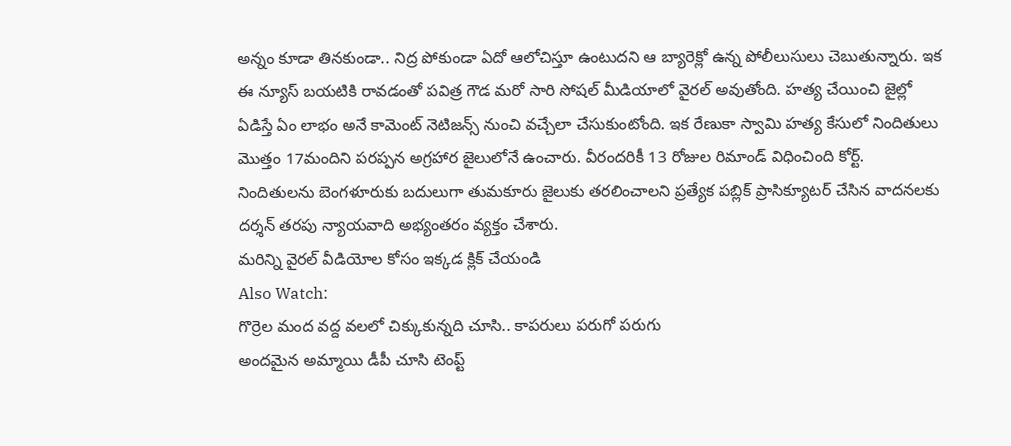అన్నం కూడా తినకుండా.. నిద్ర పోకుండా ఏదో ఆలోచిస్తూ ఉంటుదని ఆ బ్యారెక్లో ఉన్న పోలీలుసులు చెబుతున్నారు. ఇక ఈ న్యూస్ బయటికి రావడంతో పవిత్ర గౌడ మరో సారి సోషల్ మీడియాలో వైరల్ అవుతోంది. హత్య చేయించి జైల్లో ఏడిస్తే ఏం లాభం అనే కామెంట్ నెటిజన్స్ నుంచి వచ్చేలా చేసుకుంటోంది. ఇక రేణుకా స్వామి హత్య కేసులో నిందితులు మొత్తం 17మందిని పరప్పన అగ్రహార జైలులోనే ఉంచారు. వీరందరికీ 13 రోజుల రిమాండ్ విధించింది కోర్ట్. నిందితులను బెంగళూరుకు బదులుగా తుమకూరు జైలుకు తరలించాలని ప్రత్యేక పబ్లిక్ ప్రాసిక్యూటర్ చేసిన వాదనలకు దర్శన్ తరపు న్యాయవాది అభ్యంతరం వ్యక్తం చేశారు.
మరిన్ని వైరల్ వీడియోల కోసం ఇక్కడ క్లిక్ చేయండి
Also Watch:
గొర్రెల మంద వద్ద వలలో చిక్కుకున్నది చూసి.. కాపరులు పరుగో పరుగు
అందమైన అమ్మాయి డీపీ చూసి టెంప్ట్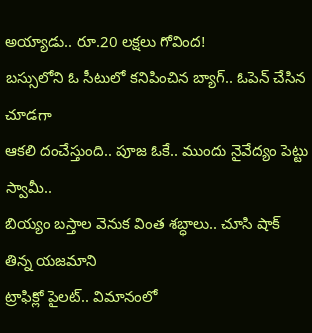అయ్యాడు.. రూ.20 లక్షలు గోవింద!
బస్సులోని ఓ సీటులో కనిపించిన బ్యాగ్.. ఓపెన్ చేసిన చూడగా
ఆకలి దంచేస్తుంది.. పూజ ఓకే.. ముందు నైవేద్యం పెట్టు స్వామీ..
బియ్యం బస్తాల వెనుక వింత శబ్ధాలు.. చూసి షాక్ తిన్న యజమాని
ట్రాఫిక్లో పైలట్.. విమానంలో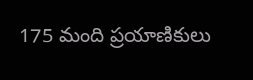175 మంది ప్రయాణికులు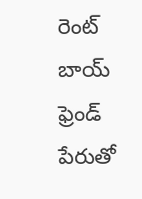రెంట్ బాయ్ ఫ్రెండ్ పేరుతో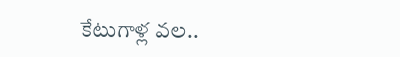కేటుగాళ్ల వల..